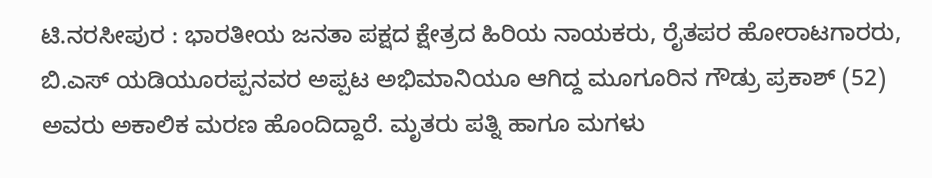ಟಿ.ನರಸೀಪುರ : ಭಾರತೀಯ ಜನತಾ ಪಕ್ಷದ ಕ್ಷೇತ್ರದ ಹಿರಿಯ ನಾಯಕರು, ರೈತಪರ ಹೋರಾಟಗಾರರು, ಬಿ.ಎಸ್ ಯಡಿಯೂರಪ್ಪನವರ ಅಪ್ಪಟ ಅಭಿಮಾನಿಯೂ ಆಗಿದ್ದ ಮೂಗೂರಿನ ಗೌಡ್ರು ಪ್ರಕಾಶ್ (52) ಅವರು ಅಕಾಲಿಕ ಮರಣ ಹೊಂದಿದ್ದಾರೆ. ಮೃತರು ಪತ್ನಿ ಹಾಗೂ ಮಗಳು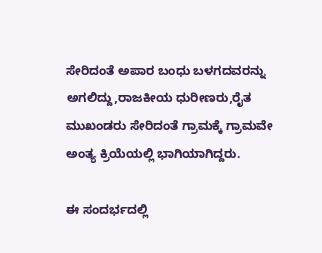ಸೇರಿದಂತೆ ಅಪಾರ ಬಂಧು ಬಳಗದವರನ್ನು ಅಗಲಿದ್ದು,ರಾಜಕೀಯ ಧುರೀಣರು,ರೈತ ಮುಖಂಡರು ಸೇರಿದಂತೆ ಗ್ರಾಮಕ್ಕೆ ಗ್ರಾಮವೇ ಅಂತ್ಯ ಕ್ರಿಯೆಯಲ್ಲಿ ಭಾಗಿಯಾಗಿದ್ದರು.

ಈ ಸಂದರ್ಭದಲ್ಲಿ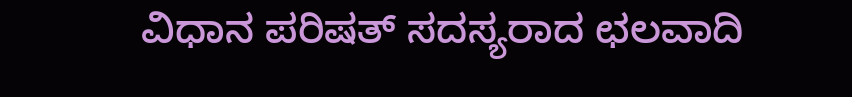ವಿಧಾನ ಪರಿಷತ್ ಸದಸ್ಯರಾದ ಛಲವಾದಿ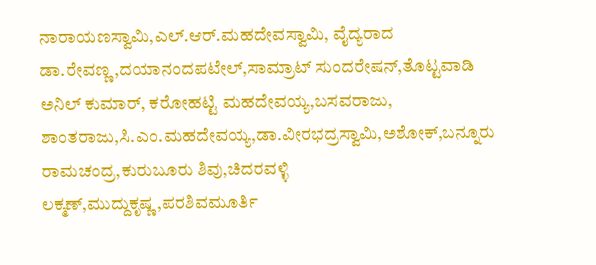ನಾರಾಯಣಸ್ವಾಮಿ,ಎಲ್.ಆರ್.ಮಹದೇವಸ್ವಾಮಿ, ವೈದ್ಯರಾದ ಡಾ.ರೇವಣ್ಣ,ದಯಾನಂದಪಟೇಲ್,ಸಾಮ್ರಾಟ್ ಸುಂದರೇಷನ್,ತೊಟ್ಟವಾಡಿ ಅನಿಲ್ ಕುಮಾರ್, ಕರೋಹಟ್ಟಿ ಮಹದೇವಯ್ಯ,ಬಸವರಾಜು, ಶಾಂತರಾಜು,ಸಿ.ಎಂ.ಮಹದೇವಯ್ಯ,ಡಾ.ವೀರಭದ್ರಸ್ವಾಮಿ,ಅಶೋಕ್,ಬನ್ನೂರು ರಾಮಚಂದ್ರ,ಕುರುಬೂರು ಶಿವು,ಚಿದರವಳ್ಳಿ ಲಕ್ಮಣ್,ಮುದ್ದುಕೃಷ್ಣ,ಪರಶಿವಮೂರ್ತಿ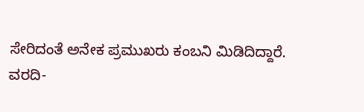ಸೇರಿದಂತೆ ಅನೇಕ ಪ್ರಮುಖರು ಕಂಬನಿ ಮಿಡಿದಿದ್ದಾರೆ.
ವರದಿ-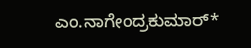ಎಂ.ನಾಗೇಂದ್ರಕುಮಾರ್*